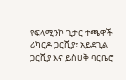የፍላሚንኮ ጊታር ተጫዋች ሪካርዶ ጋርሺያ፣ አይደጊል ጋርሺያ እና ይስሀቅ ባርቤሮ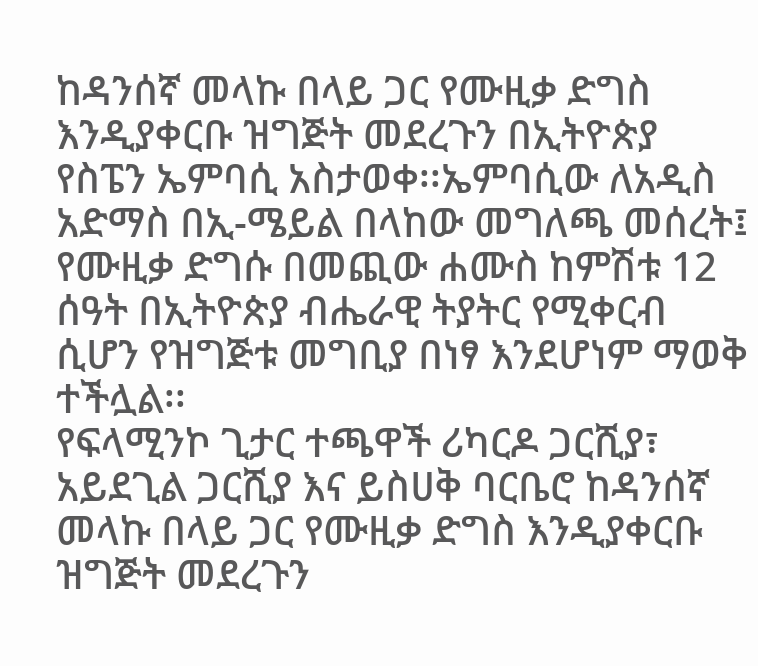ከዳንሰኛ መላኩ በላይ ጋር የሙዚቃ ድግስ እንዲያቀርቡ ዝግጅት መደረጉን በኢትዮጵያ የስፔን ኤምባሲ አስታወቀ፡፡ኤምባሲው ለአዲስ አድማስ በኢ-ሜይል በላከው መግለጫ መሰረት፤ የሙዚቃ ድግሱ በመጪው ሐሙስ ከምሽቱ 12 ሰዓት በኢትዮጵያ ብሔራዊ ትያትር የሚቀርብ ሲሆን የዝግጅቱ መግቢያ በነፃ እንደሆነም ማወቅ ተችሏል፡፡
የፍላሚንኮ ጊታር ተጫዋች ሪካርዶ ጋርሺያ፣ አይደጊል ጋርሺያ እና ይስሀቅ ባርቤሮ ከዳንሰኛ መላኩ በላይ ጋር የሙዚቃ ድግስ እንዲያቀርቡ ዝግጅት መደረጉን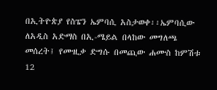በኢትዮጵያ የስፔን ኤምባሲ አስታወቀ፡፡ኤምባሲው ለአዲስ አድማስ በኢ-ሜይል በላከው መግለጫ መሰረት፤ የሙዚቃ ድግሱ በመጪው ሐሙስ ከምሽቱ 12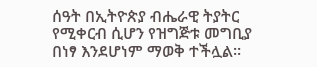ሰዓት በኢትዮጵያ ብሔራዊ ትያትር የሚቀርብ ሲሆን የዝግጅቱ መግቢያ በነፃ እንደሆነም ማወቅ ተችሏል፡፡